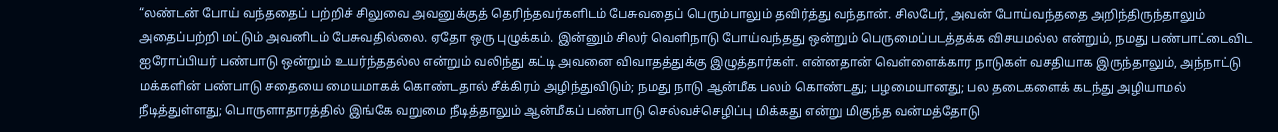“லண்டன் போய் வந்ததைப் பற்றிச் சிலுவை அவனுக்குத் தெரிந்தவர்களிடம் பேசுவதைப் பெரும்பாலும் தவிர்த்து வந்தான். சிலபேர், அவன் போய்வந்ததை அறிந்திருந்தாலும் அதைப்பற்றி மட்டும் அவனிடம் பேசுவதில்லை. ஏதோ ஒரு புழுக்கம். இன்னும் சிலர் வெளிநாடு போய்வந்தது ஒன்றும் பெருமைப்படத்தக்க விசயமல்ல என்றும், நமது பண்பாட்டைவிட ஐரோப்பியர் பண்பாடு ஒன்றும் உயர்ந்ததல்ல என்றும் வலிந்து கட்டி அவனை விவாதத்துக்கு இழுத்தார்கள். என்னதான் வெள்ளைக்கார நாடுகள் வசதியாக இருந்தாலும், அந்நாட்டு மக்களின் பண்பாடு சதையை மையமாகக் கொண்டதால் சீக்கிரம் அழிந்துவிடும்; நமது நாடு ஆன்மீக பலம் கொண்டது; பழமையானது; பல தடைகளைக் கடந்து அழியாமல் நீடித்துள்ளது; பொருளாதாரத்தில் இங்கே வறுமை நீடித்தாலும் ஆன்மீகப் பண்பாடு செல்வச்செழிப்பு மிக்கது என்று மிகுந்த வன்மத்தோடு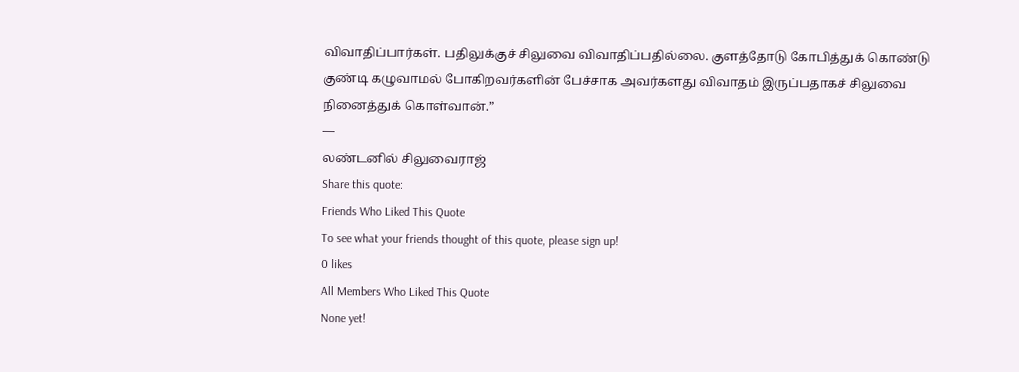விவாதிப்பார்கள். பதிலுக்குச் சிலுவை விவாதிப்பதில்லை. குளத்தோடு கோபித்துக் கொண்டு குண்டி கழுவாமல் போகிறவர்களின் பேச்சாக அவர்களது விவாதம் இருப்பதாகச் சிலுவை நினைத்துக் கொள்வான்.”
―
லண்டனில் சிலுவைராஜ்
Share this quote:
Friends Who Liked This Quote
To see what your friends thought of this quote, please sign up!
0 likes
All Members Who Liked This Quote
None yet!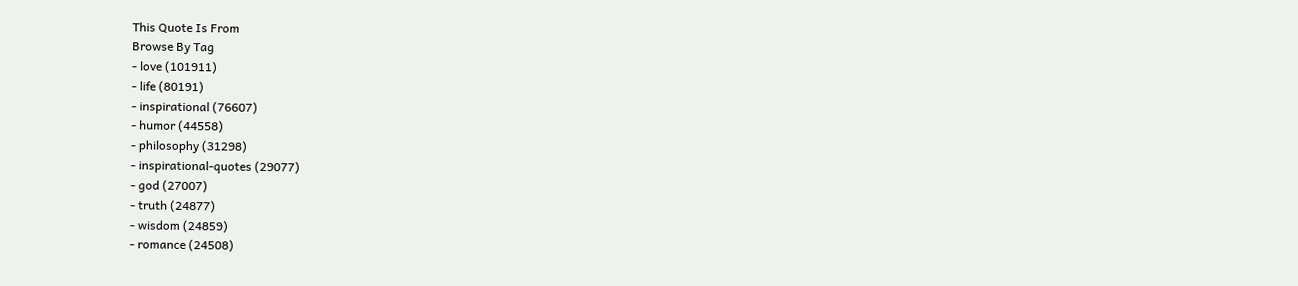This Quote Is From
Browse By Tag
- love (101911)
- life (80191)
- inspirational (76607)
- humor (44558)
- philosophy (31298)
- inspirational-quotes (29077)
- god (27007)
- truth (24877)
- wisdom (24859)
- romance (24508)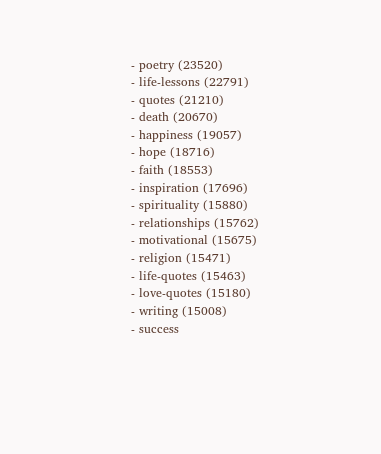- poetry (23520)
- life-lessons (22791)
- quotes (21210)
- death (20670)
- happiness (19057)
- hope (18716)
- faith (18553)
- inspiration (17696)
- spirituality (15880)
- relationships (15762)
- motivational (15675)
- religion (15471)
- life-quotes (15463)
- love-quotes (15180)
- writing (15008)
- success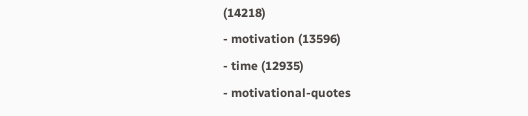(14218)
- motivation (13596)
- time (12935)
- motivational-quotes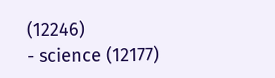(12246)
- science (12177)